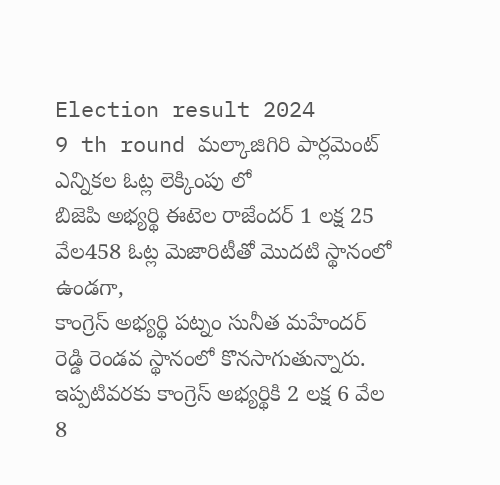Election result 2024
9 th round మల్కాజిగిరి పార్లమెంట్ ఎన్నికల ఓట్ల లెక్కింపు లో
బిజెపి అభ్యర్థి ఈటెల రాజేందర్ 1 లక్ష 25 వేల458 ఓట్ల మెజారిటీతో మొదటి స్థానంలో ఉండగా,
కాంగ్రెస్ అభ్యర్థి పట్నం సునీత మహేందర్ రెడ్డి రెండవ స్థానంలో కొనసాగుతున్నారు.
ఇప్పటివరకు కాంగ్రెస్ అభ్యర్థికి 2 లక్ష 6 వేల 8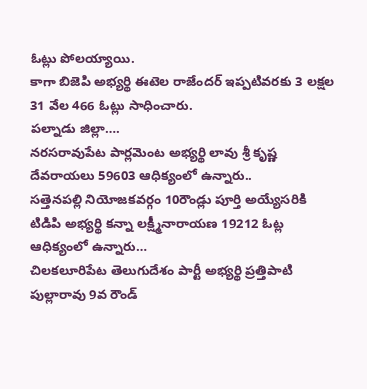ఓట్లు పోలయ్యాయి.
కాగా బిజెపి అభ్యర్థి ఈటెల రాజేందర్ ఇప్పటివరకు 3 లక్షల 31 వేల 466 ఓట్లు సాధించారు.
పల్నాడు జిల్లా….
నరసరావుపేట పార్లమెంట అభ్యర్థి లావు శ్రీ కృష్ణ దేవరాయలు 59603 ఆధిక్యంలో ఉన్నారు..
సత్తెనపల్లి నియోజకవర్గం 10రౌండ్లు పూర్తి అయ్యేసరికి టిడిపి అభ్యర్థి కన్నా లక్ష్మీనారాయణ 19212 ఓట్ల ఆధిక్యంలో ఉన్నారు…
చిలకలూరిపేట తెలుగుదేశం పార్టీ అభ్యర్థి ప్రత్తిపాటి పుల్లారావు 9వ రౌండ్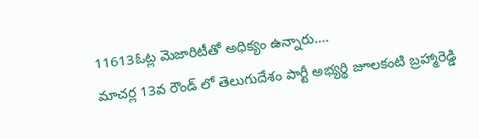11613ఓట్ల మెజారిటీతో అధిక్యం ఉన్నారు….
మాచర్ల 13వ రౌండ్ లో తెలుగుదేశం పార్టీ అభ్యర్థి జూలకంటి బ్రహ్మారెడ్డి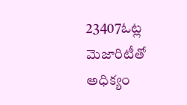23407ఓట్ల మెజారిటీతో అధిక్యం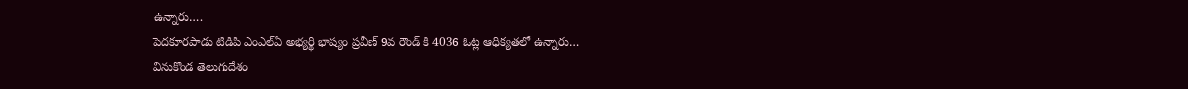ఉన్నారు….
పెదకూరపాడు టిడిపి ఎంఎల్ఏ అభ్యర్థి భాష్యం ప్రవీణ్ 9వ రౌండ్ కి 4036 ఓట్ల ఆధిక్యతలో ఉన్నారు…
వినుకొండ తెలుగుదేశం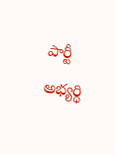పార్టీ అభ్యర్థి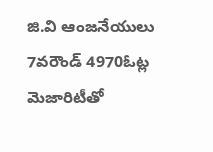జి.వి ఆంజనేయులు 7వరౌండ్ 4970ఓట్ల మెజారిటీతో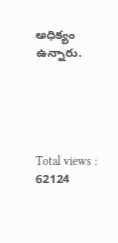అధిక్యం ఉన్నారు.





Total views : 62124